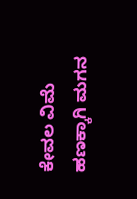ಕೇವಲ ವಿಮೆ ಹಣಕ್ಕಾಗಿ ಮಗನ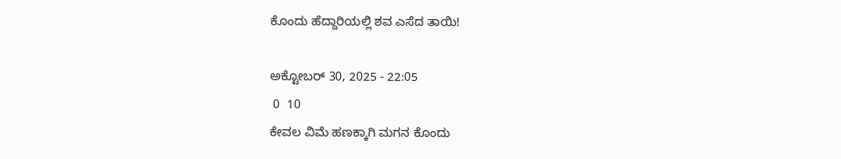ಕೊಂದು ಹೆದ್ದಾರಿಯಲ್ಲಿ ಶವ ಎಸೆದ ತಾಯಿ!

ಅಕ್ಟೋಬರ್ 30, 2025 - 22:05
 0  10
ಕೇವಲ ವಿಮೆ ಹಣಕ್ಕಾಗಿ ಮಗನ ಕೊಂದು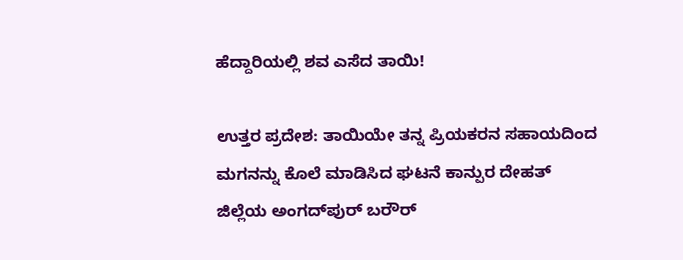ಹೆದ್ದಾರಿಯಲ್ಲಿ ಶವ ಎಸೆದ ತಾಯಿ!

ಉತ್ತರ ಪ್ರದೇಶ: ತಾಯಿಯೇ ತನ್ನ ಪ್ರಿಯಕರನ ಸಹಾಯದಿಂದ ಮಗನನ್ನು ಕೊಲೆ ಮಾಡಿಸಿದ ಘಟನೆ ಕಾನ್ಪುರ ದೇಹತ್ ಜಿಲ್ಲೆಯ ಅಂಗದ್‌ಪುರ್ ಬರೌರ್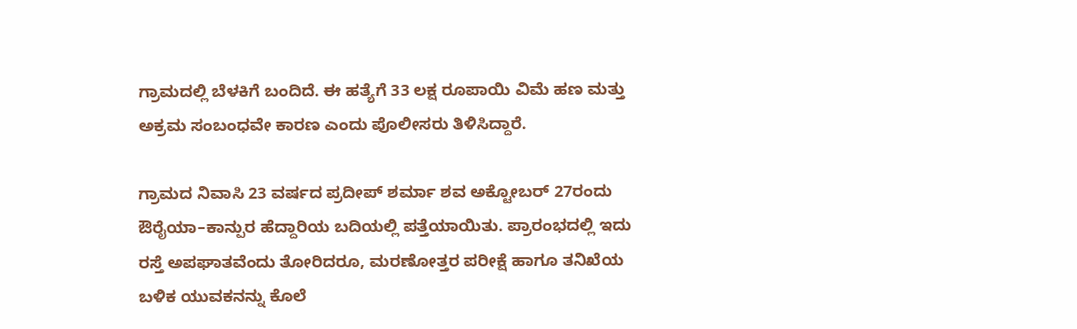ಗ್ರಾಮದಲ್ಲಿ ಬೆಳಕಿಗೆ ಬಂದಿದೆ. ಈ ಹತ್ಯೆಗೆ 33 ಲಕ್ಷ ರೂಪಾಯಿ ವಿಮೆ ಹಣ ಮತ್ತು ಅಕ್ರಮ ಸಂಬಂಧವೇ ಕಾರಣ ಎಂದು ಪೊಲೀಸರು ತಿಳಿಸಿದ್ದಾರೆ.

ಗ್ರಾಮದ ನಿವಾಸಿ 23 ವರ್ಷದ ಪ್ರದೀಪ್ ಶರ್ಮಾ ಶವ ಅಕ್ಟೋಬರ್ 27ರಂದು ಔರೈಯಾ–ಕಾನ್ಪುರ ಹೆದ್ದಾರಿಯ ಬದಿಯಲ್ಲಿ ಪತ್ತೆಯಾಯಿತು. ಪ್ರಾರಂಭದಲ್ಲಿ ಇದು ರಸ್ತೆ ಅಪಘಾತವೆಂದು ತೋರಿದರೂ, ಮರಣೋತ್ತರ ಪರೀಕ್ಷೆ ಹಾಗೂ ತನಿಖೆಯ ಬಳಿಕ ಯುವಕನನ್ನು ಕೊಲೆ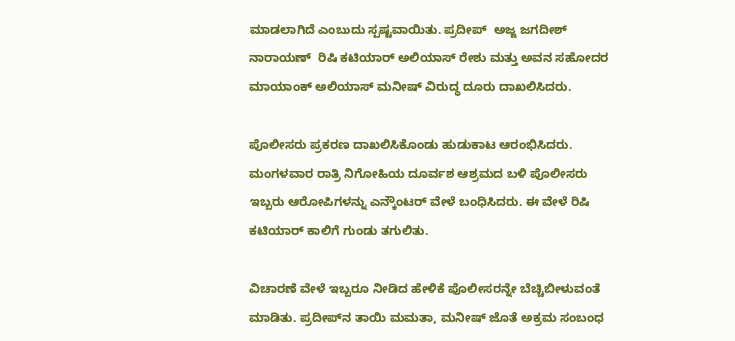ಮಾಡಲಾಗಿದೆ ಎಂಬುದು ಸ್ಪಷ್ಟವಾಯಿತು. ಪ್ರದೀಪ್  ಅಜ್ಜ ಜಗದೀಶ್ ನಾರಾಯಣ್  ರಿಷಿ ಕಟಿಯಾರ್ ಅಲಿಯಾಸ್ ರೇಶು ಮತ್ತು ಅವನ ಸಹೋದರ ಮಾಯಾಂಕ್ ಅಲಿಯಾಸ್ ಮನೀಷ್ ವಿರುದ್ಧ ದೂರು ದಾಖಲಿಸಿದರು.

ಪೊಲೀಸರು ಪ್ರಕರಣ ದಾಖಲಿಸಿಕೊಂಡು ಹುಡುಕಾಟ ಆರಂಭಿಸಿದರು. ಮಂಗಳವಾರ ರಾತ್ರಿ ನಿಗೋಹಿಯ ದೂರ್ವಶ ಆಶ್ರಮದ ಬಳಿ ಪೊಲೀಸರು ಇಬ್ಬರು ಆರೋಪಿಗಳನ್ನು ಎನ್ಕೌಂಟರ್ ವೇಳೆ ಬಂಧಿಸಿದರು. ಈ ವೇಳೆ ರಿಷಿ ಕಟಿಯಾರ್ ಕಾಲಿಗೆ ಗುಂಡು ತಗುಲಿತು.

ವಿಚಾರಣೆ ವೇಳೆ ಇಬ್ಬರೂ ನೀಡಿದ ಹೇಳಿಕೆ ಪೊಲೀಸರನ್ನೇ ಬೆಚ್ಚಿಬೀಳುವಂತೆ ಮಾಡಿತು. ಪ್ರದೀಪ್‌ನ ತಾಯಿ ಮಮತಾ, ಮನೀಷ್ ಜೊತೆ ಅಕ್ರಮ ಸಂಬಂಧ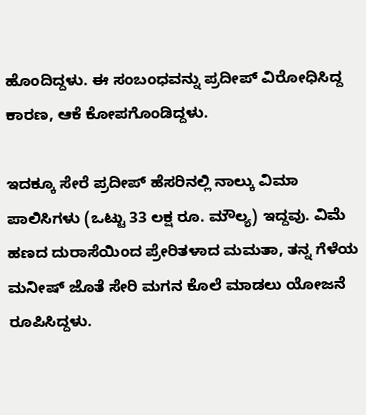ಹೊಂದಿದ್ದಳು. ಈ ಸಂಬಂಧವನ್ನು ಪ್ರದೀಪ್ ವಿರೋಧಿಸಿದ್ದ ಕಾರಣ, ಆಕೆ ಕೋಪಗೊಂಡಿದ್ದಳು.

ಇದಕ್ಕೂ ಸೇರೆ ಪ್ರದೀಪ್ ಹೆಸರಿನಲ್ಲಿ ನಾಲ್ಕು ವಿಮಾ ಪಾಲಿಸಿಗಳು (ಒಟ್ಟು 33 ಲಕ್ಷ ರೂ. ಮೌಲ್ಯ) ಇದ್ದವು. ವಿಮೆ ಹಣದ ದುರಾಸೆಯಿಂದ ಪ್ರೇರಿತಳಾದ ಮಮತಾ, ತನ್ನ ಗೆಳೆಯ ಮನೀಷ್ ಜೊತೆ ಸೇರಿ ಮಗನ ಕೊಲೆ ಮಾಡಲು ಯೋಜನೆ ರೂಪಿಸಿದ್ದಳು.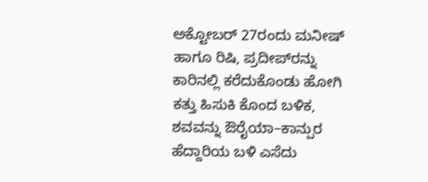ಅಕ್ಟೋಬರ್ 27ರಂದು ಮನೀಷ್ ಹಾಗೂ ರಿಷಿ, ಪ್ರದೀಪ್‌ರನ್ನು ಕಾರಿನಲ್ಲಿ ಕರೆದುಕೊಂಡು ಹೋಗಿ ಕತ್ತು ಹಿಸುಕಿ ಕೊಂದ ಬಳಿಕ, ಶವವನ್ನು ಔರೈಯಾ–ಕಾನ್ಪುರ ಹೆದ್ದಾರಿಯ ಬಳಿ ಎಸೆದು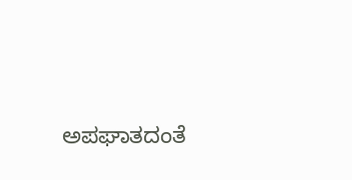ಅಪಘಾತದಂತೆ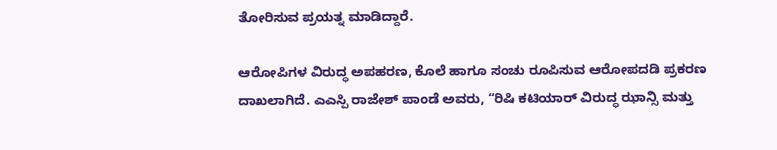ತೋರಿಸುವ ಪ್ರಯತ್ನ ಮಾಡಿದ್ದಾರೆ.

ಆರೋಪಿಗಳ ವಿರುದ್ಧ ಅಪಹರಣ, ಕೊಲೆ ಹಾಗೂ ಸಂಚು ರೂಪಿಸುವ ಆರೋಪದಡಿ ಪ್ರಕರಣ ದಾಖಲಾಗಿದೆ. ಎಎಸ್ಪಿ ರಾಜೇಶ್ ಪಾಂಡೆ ಅವರು, “ರಿಷಿ ಕಟಿಯಾರ್ ವಿರುದ್ಧ ಝಾನ್ಸಿ ಮತ್ತು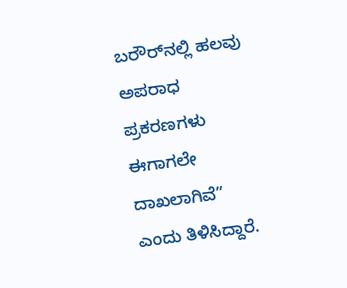ಬರೌರ್‌ನಲ್ಲಿ ಹಲವು ಅಪರಾಧ ಪ್ರಕರಣಗಳು ಈಗಾಗಲೇ ದಾಖಲಾಗಿವೆ” ಎಂದು ತಿಳಿಸಿದ್ದಾರೆ.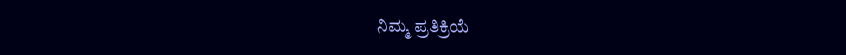ನಿಮ್ಮ ಪ್ರತಿಕ್ರಿಯೆ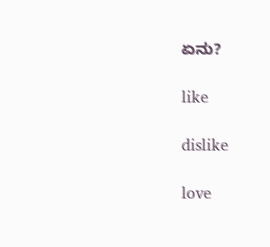ಏನು?

like

dislike

love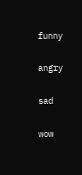funny

angry

sad

wow